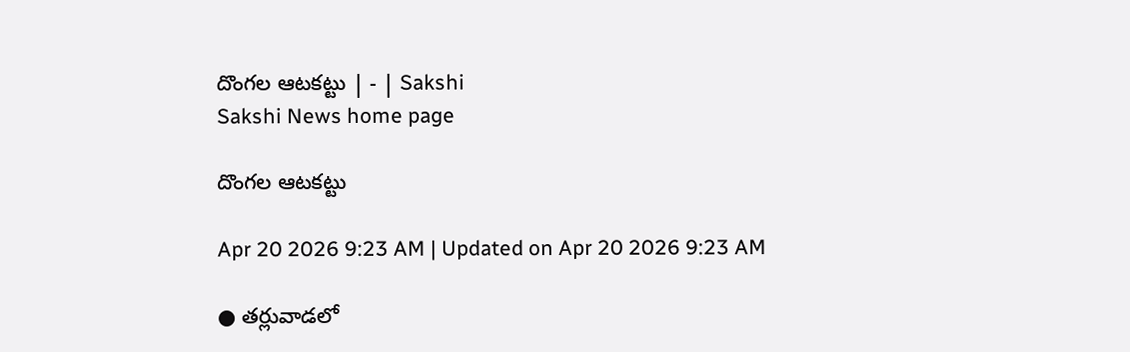దొంగల ఆటకట్టు | - | Sakshi
Sakshi News home page

దొంగల ఆటకట్టు

Apr 20 2026 9:23 AM | Updated on Apr 20 2026 9:23 AM

● తర్లువాడలో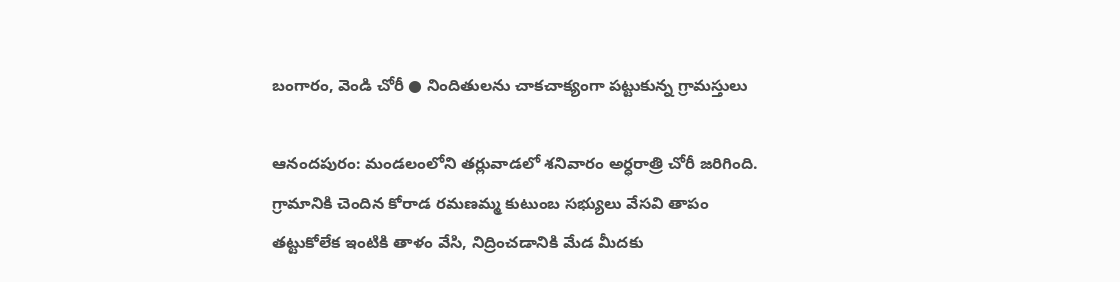బంగారం, వెండి చోరీ ● నిందితులను చాకచాక్యంగా పట్టుకున్న గ్రామస్తులు

ఆనందపురం: మండలంలోని తర్లువాడలో శనివారం అర్ధరాత్రి చోరీ జరిగింది. గ్రామానికి చెందిన కోరాడ రమణమ్మ కుటుంబ సభ్యులు వేసవి తాపం తట్టుకోలేక ఇంటికి తాళం వేసి, నిద్రించడానికి మేడ మీదకు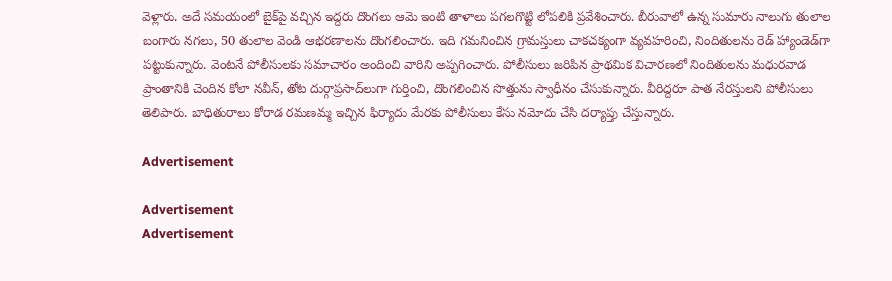వెళ్లారు. అదే సమయంలో బైక్‌పై వచ్చిన ఇద్దరు దొంగలు ఆమె ఇంటి తాళాలు పగలగొట్టి లోపలికి ప్రవేశించారు. బీరువాలో ఉన్న సుమారు నాలుగు తులాల బంగారు నగలు, 50 తులాల వెండి ఆభరణాలను దొంగలించారు. ఇది గమనించిన గ్రామస్తులు చాకచక్యంగా వ్యవహరించి, నిందితులను రెడ్‌ హ్యాండెడ్‌గా పట్టుకున్నారు. వెంటనే పోలీసులకు సమాచారం అందించి వారిని అప్పగించారు. పోలీసులు జరిపిన ప్రాథమిక విచారణలో నిందితులను మధురవాడ ప్రాంతానికి చెందిన కోలా నవీన్‌, తోట దుర్గాప్రసాద్‌లుగా గుర్తించి, దొంగలించిన సొత్తును స్వాధీనం చేసుకున్నారు. వీరిద్దరూ పాత నేరస్తులని పోలీసులు తెలిపారు. బాధితురాలు కోరాడ రమణమ్మ ఇచ్చిన ఫిర్యాదు మేరకు పోలీసులు కేసు నమోదు చేసి దర్యాప్తు చేస్తున్నారు.

Advertisement

Advertisement
Advertisement